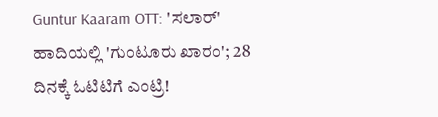Guntur Kaaram OTT: 'ಸಲಾರ್' ಹಾದಿಯಲ್ಲಿ 'ಗುಂಟೂರು ಖಾರಂ'; 28 ದಿನಕ್ಕೆ ಓಟಿಟಿಗೆ ಎಂಟ್ರಿ!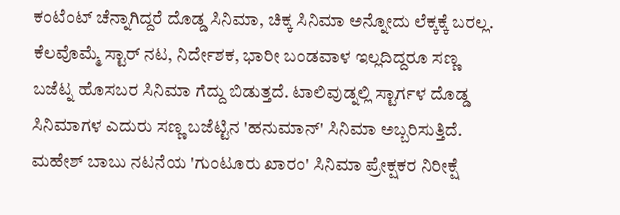ಕಂಟೆಂಟ್ ಚೆನ್ನಾಗಿದ್ದರೆ ದೊಡ್ಡ ಸಿನಿಮಾ, ಚಿಕ್ಕ ಸಿನಿಮಾ ಅನ್ನೋದು ಲೆಕ್ಕಕ್ಕೆ ಬರಲ್ಲ. ಕೆಲವೊಮ್ಮೆ ಸ್ಟಾರ್ ನಟ, ನಿರ್ದೇಶಕ, ಭಾರೀ ಬಂಡವಾಳ ಇಲ್ಲದಿದ್ದರೂ ಸಣ್ಣ ಬಜೆಟ್ನ ಹೊಸಬರ ಸಿನಿಮಾ ಗೆದ್ದು ಬಿಡುತ್ತದೆ. ಟಾಲಿವುಡ್ನಲ್ಲಿ ಸ್ಟಾರ್ಗಳ ದೊಡ್ಡ ಸಿನಿಮಾಗಳ ಎದುರು ಸಣ್ಣ ಬಜೆಟ್ಟಿನ 'ಹನುಮಾನ್' ಸಿನಿಮಾ ಅಬ್ಬರಿಸುತ್ತಿದೆ.
ಮಹೇಶ್ ಬಾಬು ನಟನೆಯ 'ಗುಂಟೂರು ಖಾರಂ' ಸಿನಿಮಾ ಪ್ರೇಕ್ಷಕರ ನಿರೀಕ್ಷೆ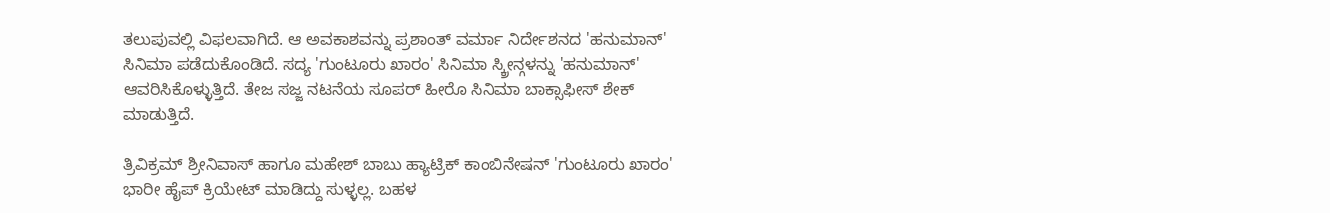ತಲುಪುವಲ್ಲಿ ವಿಫಲವಾಗಿದೆ. ಆ ಅವಕಾಶವನ್ನು ಪ್ರಶಾಂತ್ ವರ್ಮಾ ನಿರ್ದೇಶನದ 'ಹನುಮಾನ್' ಸಿನಿಮಾ ಪಡೆದುಕೊಂಡಿದೆ. ಸದ್ಯ 'ಗುಂಟೂರು ಖಾರಂ' ಸಿನಿಮಾ ಸ್ಕ್ರೀನ್ಗಳನ್ನು 'ಹನುಮಾನ್' ಆವರಿಸಿಕೊಳ್ಳುತ್ತಿದೆ. ತೇಜ ಸಜ್ಜ ನಟನೆಯ ಸೂಪರ್ ಹೀರೊ ಸಿನಿಮಾ ಬಾಕ್ಸಾಫೀಸ್ ಶೇಕ್ ಮಾಡುತ್ತಿದೆ.

ತ್ರಿವಿಕ್ರಮ್ ಶ್ರೀನಿವಾಸ್ ಹಾಗೂ ಮಹೇಶ್ ಬಾಬು ಹ್ಯಾಟ್ರಿಕ್ ಕಾಂಬಿನೇಷನ್ 'ಗುಂಟೂರು ಖಾರಂ' ಭಾರೀ ಹೈಪ್ ಕ್ರಿಯೇಟ್ ಮಾಡಿದ್ದು ಸುಳ್ಳಲ್ಲ. ಬಹಳ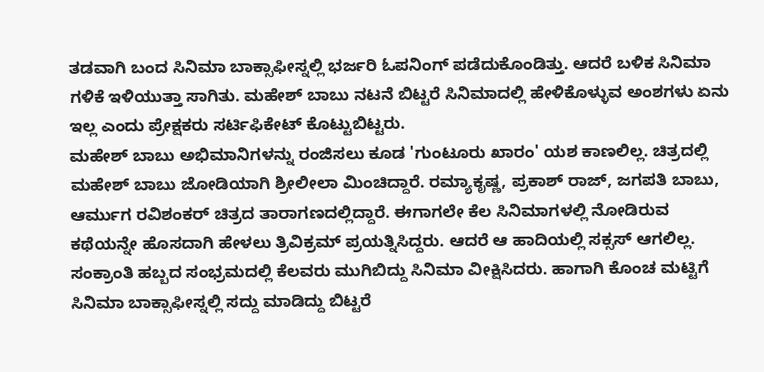ತಡವಾಗಿ ಬಂದ ಸಿನಿಮಾ ಬಾಕ್ಸಾಫೀಸ್ನಲ್ಲಿ ಭರ್ಜರಿ ಓಪನಿಂಗ್ ಪಡೆದುಕೊಂಡಿತ್ತು. ಆದರೆ ಬಳಿಕ ಸಿನಿಮಾ ಗಳಿಕೆ ಇಳಿಯುತ್ತಾ ಸಾಗಿತು. ಮಹೇಶ್ ಬಾಬು ನಟನೆ ಬಿಟ್ಟರೆ ಸಿನಿಮಾದಲ್ಲಿ ಹೇಳಿಕೊಳ್ಳುವ ಅಂಶಗಳು ಏನು ಇಲ್ಲ ಎಂದು ಪ್ರೇಕ್ಷಕರು ಸರ್ಟಿಫಿಕೇಟ್ ಕೊಟ್ಟುಬಿಟ್ಟರು.
ಮಹೇಶ್ ಬಾಬು ಅಭಿಮಾನಿಗಳನ್ನು ರಂಜಿಸಲು ಕೂಡ 'ಗುಂಟೂರು ಖಾರಂ' ಯಶ ಕಾಣಲಿಲ್ಲ. ಚಿತ್ರದಲ್ಲಿ ಮಹೇಶ್ ಬಾಬು ಜೋಡಿಯಾಗಿ ಶ್ರೀಲೀಲಾ ಮಿಂಚಿದ್ದಾರೆ. ರಮ್ಯಾಕೃಷ್ಣ, ಪ್ರಕಾಶ್ ರಾಜ್, ಜಗಪತಿ ಬಾಬು, ಆರ್ಮುಗ ರವಿಶಂಕರ್ ಚಿತ್ರದ ತಾರಾಗಣದಲ್ಲಿದ್ದಾರೆ. ಈಗಾಗಲೇ ಕೆಲ ಸಿನಿಮಾಗಳಲ್ಲಿ ನೋಡಿರುವ ಕಥೆಯನ್ನೇ ಹೊಸದಾಗಿ ಹೇಳಲು ತ್ರಿವಿಕ್ರಮ್ ಪ್ರಯತ್ನಿಸಿದ್ದರು. ಆದರೆ ಆ ಹಾದಿಯಲ್ಲಿ ಸಕ್ಸಸ್ ಆಗಲಿಲ್ಲ. ಸಂಕ್ರಾಂತಿ ಹಬ್ಬದ ಸಂಭ್ರಮದಲ್ಲಿ ಕೆಲವರು ಮುಗಿಬಿದ್ದು ಸಿನಿಮಾ ವೀಕ್ಷಿಸಿದರು. ಹಾಗಾಗಿ ಕೊಂಚ ಮಟ್ಟಿಗೆ ಸಿನಿಮಾ ಬಾಕ್ಸಾಫೀಸ್ನಲ್ಲಿ ಸದ್ದು ಮಾಡಿದ್ದು ಬಿಟ್ಟರೆ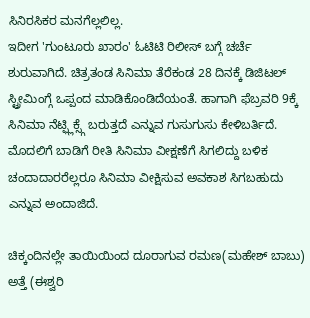ಸಿನಿರಸಿಕರ ಮನಗೆಲ್ಲಲಿಲ್ಲ.
ಇದೀಗ 'ಗುಂಟೂರು ಖಾರಂ' ಓಟಿಟಿ ರಿಲೀಸ್ ಬಗ್ಗೆ ಚರ್ಚೆ ಶುರುವಾಗಿದೆ. ಚಿತ್ರತಂಡ ಸಿನಿಮಾ ತೆರೆಕಂಡ 28 ದಿನಕ್ಕೆ ಡಿಜಿಟಲ್ ಸ್ಟ್ರೀಮಿಂಗ್ಗೆ ಒಪ್ಪಂದ ಮಾಡಿಕೊಂಡಿದೆಯಂತೆ. ಹಾಗಾಗಿ ಫೆಬ್ರವರಿ 9ಕ್ಕೆ ಸಿನಿಮಾ ನೆಟ್ಫ್ಲಿಕ್ಸ್ಗೆ ಬರುತ್ತದೆ ಎನ್ನುವ ಗುಸುಗುಸು ಕೇಳಿಬರ್ತಿದೆ. ಮೊದಲಿಗೆ ಬಾಡಿಗೆ ರೀತಿ ಸಿನಿಮಾ ವೀಕ್ಷಣೆಗೆ ಸಿಗಲಿದ್ದು ಬಳಿಕ ಚಂದಾದಾರರೆಲ್ಲರೂ ಸಿನಿಮಾ ವೀಕ್ಷಿಸುವ ಅವಕಾಶ ಸಿಗಬಹುದು ಎನ್ನುವ ಅಂದಾಜಿದೆ.

ಚಿಕ್ಕಂದಿನಲ್ಲೇ ತಾಯಿಯಿಂದ ದೂರಾಗುವ ರಮಣ(ಮಹೇಶ್ ಬಾಬು) ಅತ್ತೆ (ಈಶ್ವರಿ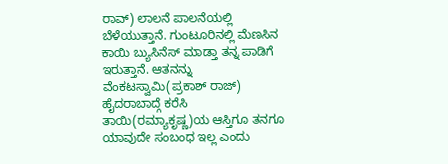ರಾವ್) ಲಾಲನೆ ಪಾಲನೆಯಲ್ಲಿ ಬೆಳೆಯುತ್ತಾನೆ. ಗುಂಟೂರಿನಲ್ಲಿ ಮೆಣಸಿನ ಕಾಯಿ ಬ್ಯುಸಿನೆಸ್ ಮಾಡ್ತಾ ತನ್ನ ಪಾಡಿಗೆ ಇರುತ್ತಾನೆ. ಆತನನ್ನು ವೆಂಕಟಸ್ವಾಮಿ(ಪ್ರಕಾಶ್ ರಾಜ್) ಹೈದರಾಬಾದ್ಗೆ ಕರೆಸಿ ತಾಯಿ(ರಮ್ಯಾಕೃಷ್ಣ)ಯ ಆಸ್ತಿಗೂ ತನಗೂ ಯಾವುದೇ ಸಂಬಂಧ ಇಲ್ಲ ಎಂದು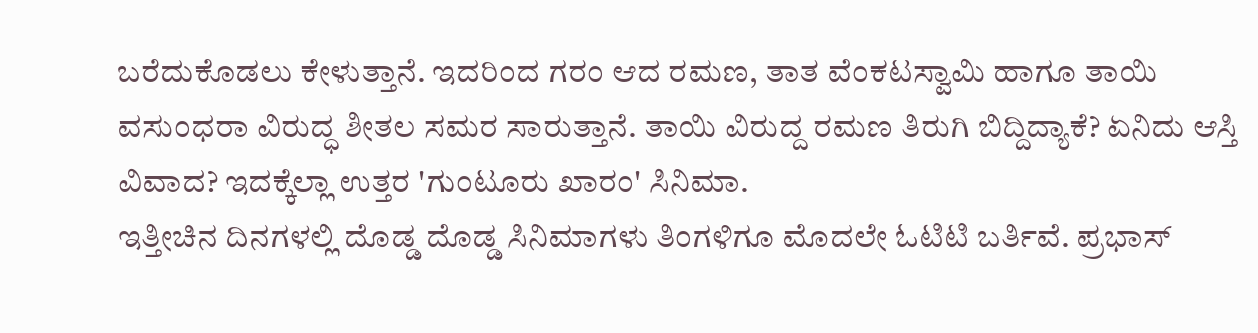ಬರೆದುಕೊಡಲು ಕೇಳುತ್ತಾನೆ. ಇದರಿಂದ ಗರಂ ಆದ ರಮಣ, ತಾತ ವೆಂಕಟಸ್ವಾಮಿ ಹಾಗೂ ತಾಯಿ ವಸುಂಧರಾ ವಿರುದ್ಧ ಶೀತಲ ಸಮರ ಸಾರುತ್ತಾನೆ. ತಾಯಿ ವಿರುದ್ದ ರಮಣ ತಿರುಗಿ ಬಿದ್ದಿದ್ಯಾಕೆ? ಏನಿದು ಆಸ್ತಿ ವಿವಾದ? ಇದಕ್ಕೆಲ್ಲಾ ಉತ್ತರ 'ಗುಂಟೂರು ಖಾರಂ' ಸಿನಿಮಾ.
ಇತ್ತೀಚಿನ ದಿನಗಳಲ್ಲಿ ದೊಡ್ಡ ದೊಡ್ಡ ಸಿನಿಮಾಗಳು ತಿಂಗಳಿಗೂ ಮೊದಲೇ ಓಟಿಟಿ ಬರ್ತಿವೆ. ಪ್ರಭಾಸ್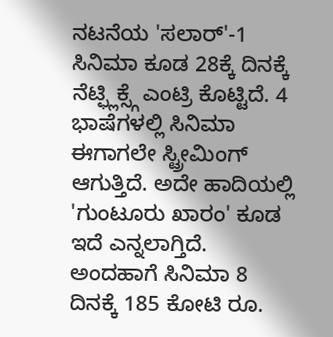ನಟನೆಯ 'ಸಲಾರ್'-1 ಸಿನಿಮಾ ಕೂಡ 28ಕ್ಕೆ ದಿನಕ್ಕೆ ನೆಟ್ಫ್ಲಿಕ್ಸ್ಗೆ ಎಂಟ್ರಿ ಕೊಟ್ಟಿದೆ. 4 ಭಾಷೆಗಳಲ್ಲಿ ಸಿನಿಮಾ ಈಗಾಗಲೇ ಸ್ಟ್ರೀಮಿಂಗ್ ಆಗುತ್ತಿದೆ. ಅದೇ ಹಾದಿಯಲ್ಲಿ 'ಗುಂಟೂರು ಖಾರಂ' ಕೂಡ ಇದೆ ಎನ್ನಲಾಗ್ತಿದೆ. ಅಂದಹಾಗೆ ಸಿನಿಮಾ 8 ದಿನಕ್ಕೆ 185 ಕೋಟಿ ರೂ.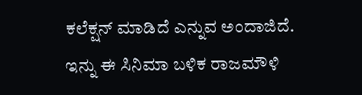ಕಲೆಕ್ಷನ್ ಮಾಡಿದೆ ಎನ್ನುವ ಅಂದಾಜಿದೆ. ಇನ್ನು ಈ ಸಿನಿಮಾ ಬಳಿಕ ರಾಜಮೌಳಿ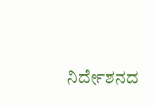ನಿರ್ದೇಶನದ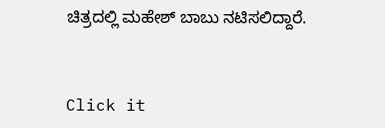ಚಿತ್ರದಲ್ಲಿ ಮಹೇಶ್ ಬಾಬು ನಟಿಸಲಿದ್ದಾರೆ.


Click it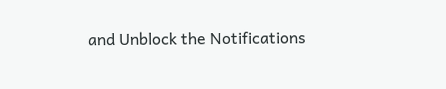and Unblock the Notifications